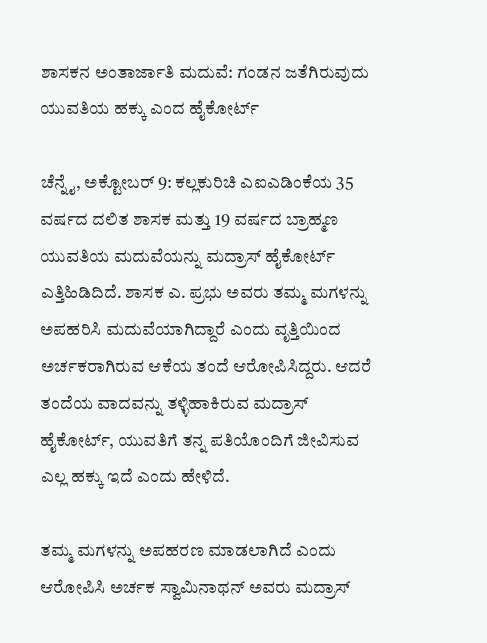ಶಾಸಕನ ಅಂತಾರ್ಜಾತಿ ಮದುವೆ: ಗಂಡನ ಜತೆಗಿರುವುದು ಯುವತಿಯ ಹಕ್ಕು ಎಂದ ಹೈಕೋರ್ಟ್

ಚೆನ್ನೈ, ಅಕ್ಟೋಬರ್ 9: ಕಲ್ಲಕುರಿಚಿ ಎಐಎಡಿಂಕೆಯ 35 ವರ್ಷದ ದಲಿತ ಶಾಸಕ ಮತ್ತು 19 ವರ್ಷದ ಬ್ರಾಹ್ಮಣ ಯುವತಿಯ ಮದುವೆಯನ್ನು ಮದ್ರಾಸ್ ಹೈಕೋರ್ಟ್ ಎತ್ತಿಹಿಡಿದಿದೆ. ಶಾಸಕ ಎ. ಪ್ರಭು ಅವರು ತಮ್ಮ ಮಗಳನ್ನು ಅಪಹರಿಸಿ ಮದುವೆಯಾಗಿದ್ದಾರೆ ಎಂದು ವೃತ್ತಿಯಿಂದ ಅರ್ಚಕರಾಗಿರುವ ಆಕೆಯ ತಂದೆ ಆರೋಪಿಸಿದ್ದರು. ಆದರೆ ತಂದೆಯ ವಾದವನ್ನು ತಳ್ಳಿಹಾಕಿರುವ ಮದ್ರಾಸ್ ಹೈಕೋರ್ಟ್, ಯುವತಿಗೆ ತನ್ನ ಪತಿಯೊಂದಿಗೆ ಜೀವಿಸುವ ಎಲ್ಲ ಹಕ್ಕು ಇದೆ ಎಂದು ಹೇಳಿದೆ.

ತಮ್ಮ ಮಗಳನ್ನು ಅಪಹರಣ ಮಾಡಲಾಗಿದೆ ಎಂದು ಆರೋಪಿಸಿ ಅರ್ಚಕ ಸ್ವಾಮಿನಾಥನ್ ಅವರು ಮದ್ರಾಸ್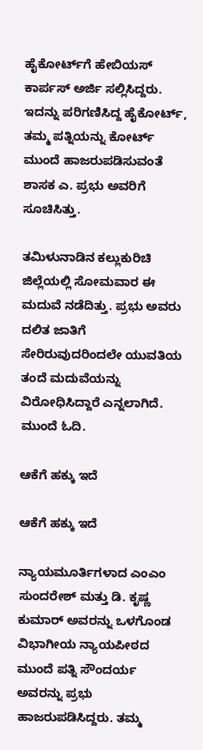ಹೈಕೋರ್ಟ್‌ಗೆ ಹೇಬಿಯಸ್ ಕಾರ್ಪಸ್ ಅರ್ಜಿ ಸಲ್ಲಿಸಿದ್ದರು. ಇದನ್ನು ಪರಿಗಣಿಸಿದ್ದ ಹೈಕೋರ್ಟ್, ತಮ್ಮ ಪತ್ನಿಯನ್ನು ಕೋರ್ಟ್ ಮುಂದೆ ಹಾಜರುಪಡಿಸುವಂತೆ ಶಾಸಕ ಎ. ಪ್ರಭು ಅವರಿಗೆ ಸೂಚಿಸಿತ್ತು.

ತಮಿಳುನಾಡಿನ ಕಲ್ಲುಕುರಿಚಿ ಜಿಲ್ಲೆಯಲ್ಲಿ ಸೋಮವಾರ ಈ ಮದುವೆ ನಡೆದಿತ್ತು. ಪ್ರಭು ಅವರು ದಲಿತ ಜಾತಿಗೆ ಸೇರಿರುವುದರಿಂದಲೇ ಯುವತಿಯ ತಂದೆ ಮದುವೆಯನ್ನು ವಿರೋಧಿಸಿದ್ದಾರೆ ಎನ್ನಲಾಗಿದೆ. ಮುಂದೆ ಓದಿ.

ಆಕೆಗೆ ಹಕ್ಕು ಇದೆ

ಆಕೆಗೆ ಹಕ್ಕು ಇದೆ

ನ್ಯಾಯಮೂರ್ತಿಗಳಾದ ಎಂಎಂ ಸುಂದರೇಶ್ ಮತ್ತು ಡಿ. ಕೃಷ್ಣ ಕುಮಾರ್ ಅವರನ್ನು ಒಳಗೊಂಡ ವಿಭಾಗೀಯ ನ್ಯಾಯಪೀಠದ ಮುಂದೆ ಪತ್ನಿ ಸೌಂದರ್ಯ ಅವರನ್ನು ಪ್ರಭು ಹಾಜರುಪಡಿಸಿದ್ದರು. ತಮ್ಮ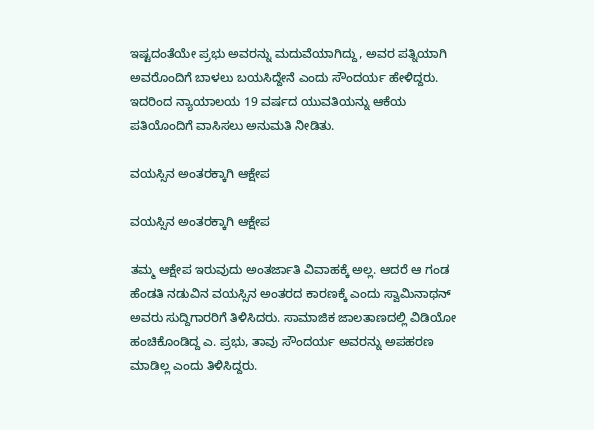ಇಷ್ಟದಂತೆಯೇ ಪ್ರಭು ಅವರನ್ನು ಮದುವೆಯಾಗಿದ್ದು, ಅವರ ಪತ್ನಿಯಾಗಿ ಅವರೊಂದಿಗೆ ಬಾಳಲು ಬಯಸಿದ್ದೇನೆ ಎಂದು ಸೌಂದರ್ಯ ಹೇಳಿದ್ದರು. ಇದರಿಂದ ನ್ಯಾಯಾಲಯ 19 ವರ್ಷದ ಯುವತಿಯನ್ನು ಆಕೆಯ ಪತಿಯೊಂದಿಗೆ ವಾಸಿಸಲು ಅನುಮತಿ ನೀಡಿತು.

ವಯಸ್ಸಿನ ಅಂತರಕ್ಕಾಗಿ ಆಕ್ಷೇಪ

ವಯಸ್ಸಿನ ಅಂತರಕ್ಕಾಗಿ ಆಕ್ಷೇಪ

ತಮ್ಮ ಆಕ್ಷೇಪ ಇರುವುದು ಅಂತರ್ಜಾತಿ ವಿವಾಹಕ್ಕೆ ಅಲ್ಲ. ಆದರೆ ಆ ಗಂಡ ಹೆಂಡತಿ ನಡುವಿನ ವಯಸ್ಸಿನ ಅಂತರದ ಕಾರಣಕ್ಕೆ ಎಂದು ಸ್ವಾಮಿನಾಥನ್ ಅವರು ಸುದ್ದಿಗಾರರಿಗೆ ತಿಳಿಸಿದರು. ಸಾಮಾಜಿಕ ಜಾಲತಾಣದಲ್ಲಿ ವಿಡಿಯೋ ಹಂಚಿಕೊಂಡಿದ್ದ ಎ. ಪ್ರಭು, ತಾವು ಸೌಂದರ್ಯ ಅವರನ್ನು ಅಪಹರಣ ಮಾಡಿಲ್ಲ ಎಂದು ತಿಳಿಸಿದ್ದರು.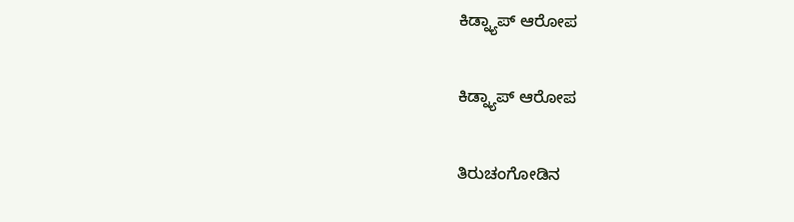ಕಿಡ್ನ್ಯಾಪ್ ಆರೋಪ

ಕಿಡ್ನ್ಯಾಪ್ ಆರೋಪ

ತಿರುಚಂಗೋಡಿನ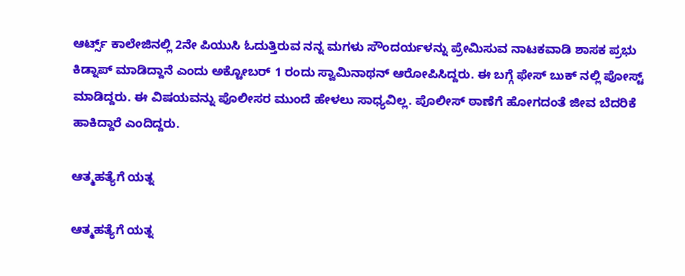ಆರ್ಟ್ಸ್ ಕಾಲೇಜಿನಲ್ಲಿ 2ನೇ ಪಿಯುಸಿ ಓದುತ್ತಿರುವ ನನ್ನ ಮಗಳು ಸೌಂದರ್ಯಳನ್ನು ಪ್ರೇಮಿಸುವ ನಾಟಕವಾಡಿ ಶಾಸಕ ಪ್ರಭು ಕಿಡ್ನಾಪ್ ಮಾಡಿದ್ದಾನೆ ಎಂದು ಅಕ್ಟೋಬರ್ 1 ರಂದು ಸ್ವಾಮಿನಾಥನ್ ಆರೋಪಿಸಿದ್ದರು. ಈ ಬಗ್ಗೆ ಫೇಸ್ ಬುಕ್ ನಲ್ಲಿ ಪೋಸ್ಟ್ ಮಾಡಿದ್ದರು. ಈ ವಿಷಯವನ್ನು ಪೊಲೀಸರ ಮುಂದೆ ಹೇಳಲು ಸಾಧ್ಯವಿಲ್ಲ. ಪೊಲೀಸ್ ಠಾಣೆಗೆ ಹೋಗದಂತೆ ಜೀವ ಬೆದರಿಕೆ ಹಾಕಿದ್ದಾರೆ ಎಂದಿದ್ದರು.

ಆತ್ಮಹತ್ಯೆಗೆ ಯತ್ನ

ಆತ್ಮಹತ್ಯೆಗೆ ಯತ್ನ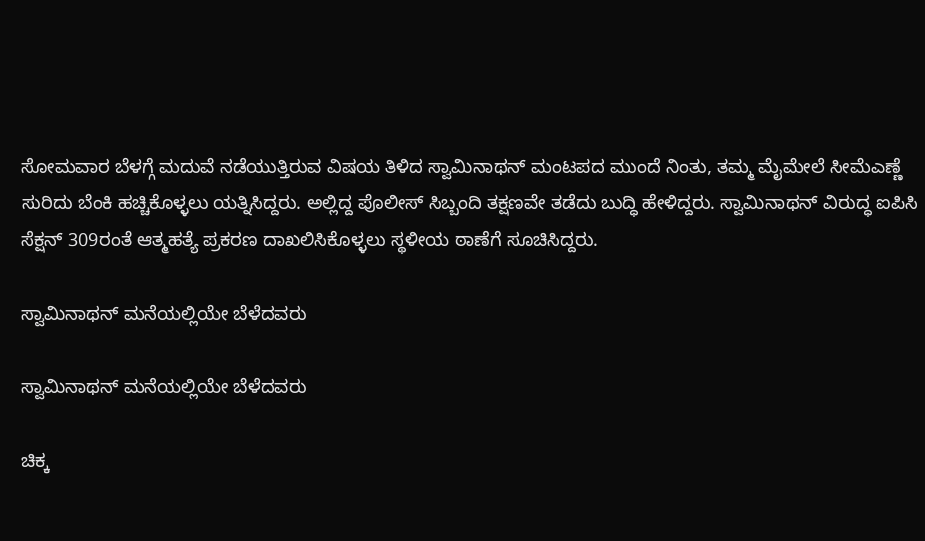ಸೋಮವಾರ ಬೆಳಗ್ಗೆ ಮದುವೆ ನಡೆಯುತ್ತಿರುವ ವಿಷಯ ತಿಳಿದ ಸ್ವಾಮಿನಾಥನ್ ಮಂಟಪದ ಮುಂದೆ ನಿಂತು, ತಮ್ಮ ಮೈಮೇಲೆ ಸೀಮೆಎಣ್ಣೆ ಸುರಿದು ಬೆಂಕಿ ಹಚ್ಚಿಕೊಳ್ಳಲು ಯತ್ನಿಸಿದ್ದರು. ಅಲ್ಲಿದ್ದ ಪೊಲೀಸ್ ಸಿಬ್ಬಂದಿ ತಕ್ಷಣವೇ ತಡೆದು ಬುದ್ಧಿ ಹೇಳಿದ್ದರು. ಸ್ವಾಮಿನಾಥನ್ ವಿರುದ್ಧ ಐಪಿಸಿ ಸೆಕ್ಷನ್ 309ರಂತೆ ಆತ್ಮಹತ್ಯೆ ಪ್ರಕರಣ ದಾಖಲಿಸಿಕೊಳ್ಳಲು ಸ್ಥಳೀಯ ಠಾಣೆಗೆ ಸೂಚಿಸಿದ್ದರು.

ಸ್ವಾಮಿನಾಥನ್ ಮನೆಯಲ್ಲಿಯೇ ಬೆಳೆದವರು

ಸ್ವಾಮಿನಾಥನ್ ಮನೆಯಲ್ಲಿಯೇ ಬೆಳೆದವರು

ಚಿಕ್ಕ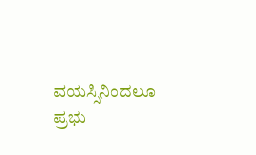ವಯಸ್ಸಿನಿಂದಲೂ ಪ್ರಭು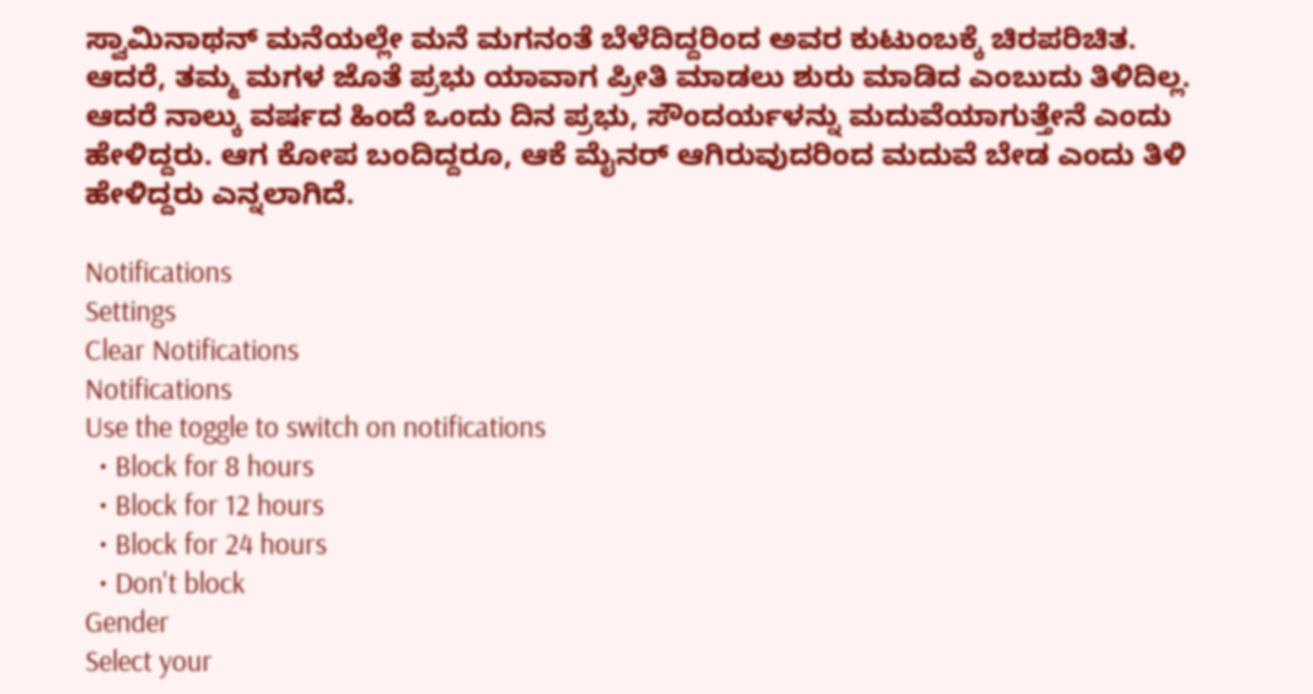ಸ್ವಾಮಿನಾಥನ್ ಮನೆಯಲ್ಲೇ ಮನೆ ಮಗನಂತೆ ಬೆಳೆದಿದ್ದರಿಂದ ಅವರ ಕುಟುಂಬಕ್ಕೆ ಚಿರಪರಿಚಿತ. ಆದರೆ, ತಮ್ಮ ಮಗಳ ಜೊತೆ ಪ್ರಭು ಯಾವಾಗ ಪ್ರೀತಿ ಮಾಡಲು ಶುರು ಮಾಡಿದ ಎಂಬುದು ತಿಳಿದಿಲ್ಲ. ಆದರೆ ನಾಲ್ಕು ವರ್ಷದ ಹಿಂದೆ ಒಂದು ದಿನ ಪ್ರಭು, ಸೌಂದರ್ಯಳನ್ನು ಮದುವೆಯಾಗುತ್ತೇನೆ ಎಂದು ಹೇಳಿದ್ದರು. ಆಗ ಕೋಪ ಬಂದಿದ್ದರೂ, ಆಕೆ ಮೈನರ್ ಆಗಿರುವುದರಿಂದ ಮದುವೆ ಬೇಡ ಎಂದು ತಿಳಿ ಹೇಳಿದ್ದರು ಎನ್ನಲಾಗಿದೆ.

Notifications
Settings
Clear Notifications
Notifications
Use the toggle to switch on notifications
  • Block for 8 hours
  • Block for 12 hours
  • Block for 24 hours
  • Don't block
Gender
Select your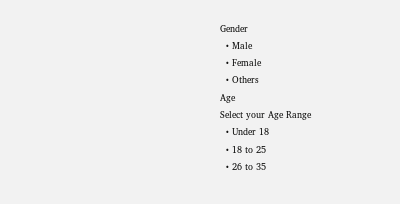Gender
  • Male
  • Female
  • Others
Age
Select your Age Range
  • Under 18
  • 18 to 25
  • 26 to 35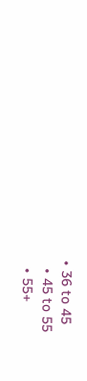• 36 to 45
  • 45 to 55
  • 55+